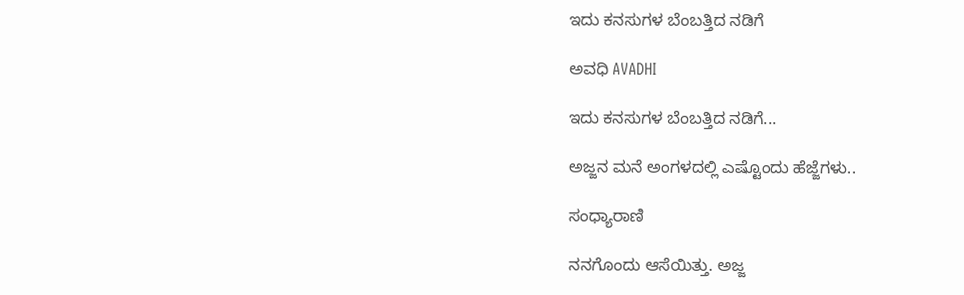ಇದು ಕನಸುಗಳ ಬೆಂಬತ್ತಿದ ನಡಿಗೆ‍

ಅವಧಿ AVADHI

ಇದು ಕನಸುಗಳ ಬೆಂಬತ್ತಿದ ನಡಿಗೆ...

ಅಜ್ಜನ ಮನೆ ಅಂಗಳದಲ್ಲಿ ಎಷ್ಟೊಂದು ಹೆಜ್ಜೆಗಳು..

ಸಂಧ್ಯಾರಾಣಿ

ನನಗೊಂದು ಆಸೆಯಿತ್ತು. ಅಜ್ಜ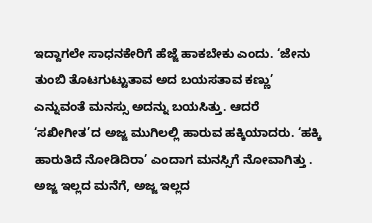ಇದ್ದಾಗಲೇ ಸಾಧನಕೇರಿಗೆ ಹೆಜ್ಜೆ ಹಾಕಬೇಕು ಎಂದು. ‘ಜೇನು ತುಂಬಿ ತೊಟಗುಟ್ಟುತಾವ ಅದ ಬಯಸತಾವ ಕಣ್ಣು’ ಎನ್ನುವಂತೆ ಮನಸ್ಸು ಅದನ್ನು ಬಯಸಿತ್ತು. ಆದರೆ ‘ಸಖೀಗೀತ’ದ ಅಜ್ಜ ಮುಗಿಲಲ್ಲಿ ಹಾರುವ ಹಕ್ಕಿಯಾದರು. ‘ಹಕ್ಕಿ ಹಾರುತಿದೆ ನೋಡಿದಿರಾ’ ಎಂದಾಗ ಮನಸ್ಸಿಗೆ ನೋವಾಗಿತ್ತು . ಅಜ್ಜ ಇಲ್ಲದ ಮನೆಗೆ, ಅಜ್ಜ ಇಲ್ಲದ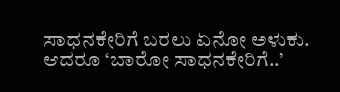ಸಾಧನಕೇರಿಗೆ ಬರಲು ಏನೋ ಅಳುಕು. ಆದರೂ ‘ಬಾರೋ ಸಾಧನಕೇರಿಗೆ..’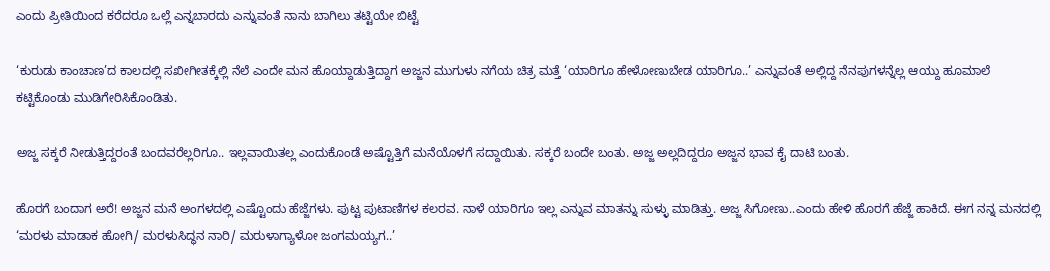ಎಂದು ಪ್ರೀತಿಯಿಂದ ಕರೆದರೂ ಒಲ್ಲೆ ಎನ್ನಬಾರದು ಎನ್ನುವಂತೆ ನಾನು ಬಾಗಿಲು ತಟ್ಟಿಯೇ ಬಿಟ್ಟೆ

‘ಕುರುಡು ಕಾಂಚಾಣ’ದ ಕಾಲದಲ್ಲಿ ಸಖೀಗೀತಕ್ಕೆಲ್ಲಿ ನೆಲೆ ಎಂದೇ ಮನ ಹೊಯ್ದಾಡುತ್ತಿದ್ದಾಗ ಅಜ್ಜನ ಮುಗುಳು ನಗೆಯ ಚಿತ್ರ ಮತ್ತೆ ‘ಯಾರಿಗೂ ಹೇಳೋಣುಬೇಡ ಯಾರಿಗೂ..’ ಎನ್ನುವಂತೆ ಅಲ್ಲಿದ್ದ ನೆನಪುಗಳನ್ನೆಲ್ಲ ಆಯ್ದು ಹೂಮಾಲೆ ಕಟ್ಟಿಕೊಂಡು ಮುಡಿಗೇರಿಸಿಕೊಂಡಿತು.

ಅಜ್ಜ ಸಕ್ಕರೆ ನೀಡುತ್ತಿದ್ದರಂತೆ ಬಂದವರೆಲ್ಲರಿಗೂ.. ಇಲ್ಲವಾಯಿತಲ್ಲ ಎಂದುಕೊಂಡೆ ಅಷ್ಟೊತ್ತಿಗೆ ಮನೆಯೊಳಗೆ ಸದ್ದಾಯಿತು. ಸಕ್ಕರೆ ಬಂದೇ ಬಂತು. ಅಜ್ಜ ಅಲ್ಲದಿದ್ದರೂ ಅಜ್ಜನ ಭಾವ ಕೈ ದಾಟಿ ಬಂತು.

ಹೊರಗೆ ಬಂದಾಗ ಅರೆ! ಅಜ್ಜನ ಮನೆ ಅಂಗಳದಲ್ಲಿ ಎಷ್ಟೊಂದು ಹೆಜ್ಜೆಗಳು. ಪುಟ್ಟ ಪುಟಾಣಿಗಳ ಕಲರವ. ನಾಳೆ ಯಾರಿಗೂ ಇಲ್ಲ ಎನ್ನುವ ಮಾತನ್ನು ಸುಳ್ಳು ಮಾಡಿತ್ತು. ಅಜ್ಜ ಸಿಗೋಣು..ಎಂದು ಹೇಳಿ ಹೊರಗೆ ಹೆಜ್ಜೆ ಹಾಕಿದೆ. ಈಗ ನನ್ನ ಮನದಲ್ಲಿ ‘ಮರಳು ಮಾಡಾಕ ಹೋಗಿ/ ಮರಳುಸಿದ್ಧನ ನಾರಿ/ ಮರುಳಾಗ್ಯಾಳೋ ಜಂಗಮಯ್ಯಗ..’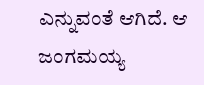ಎನ್ನುವಂತೆ ಆಗಿದೆ. ಆ ಜಂಗಮಯ್ಯ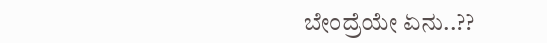ಬೇಂದ್ರೆಯೇ ಏನು..??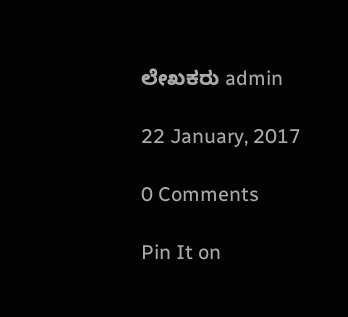ಲೇಖಕರು admin

22 January, 2017

0 Comments

Pin It on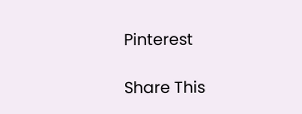Pinterest

Share This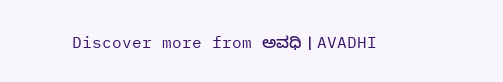Discover more from ಅವಧಿ । AVADHI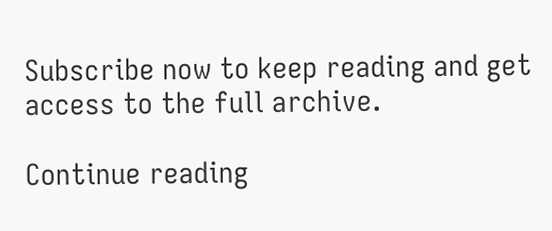Subscribe now to keep reading and get access to the full archive.

Continue reading